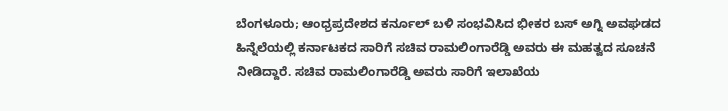ಬೆಂಗಳೂರು; ಆಂಧ್ರಪ್ರದೇಶದ ಕರ್ನೂಲ್ ಬಳಿ ಸಂಭವಿಸಿದ ಭೀಕರ ಬಸ್ ಅಗ್ನಿ ಅವಘಡದ ಹಿನ್ನೆಲೆಯಲ್ಲಿ ಕರ್ನಾಟಕದ ಸಾರಿಗೆ ಸಚಿವ ರಾಮಲಿಂಗಾರೆಡ್ಡಿ ಅವರು ಈ ಮಹತ್ವದ ಸೂಚನೆ ನೀಡಿದ್ದಾರೆ. ಸಚಿವ ರಾಮಲಿಂಗಾರೆಡ್ಡಿ ಅವರು ಸಾರಿಗೆ ಇಲಾಖೆಯ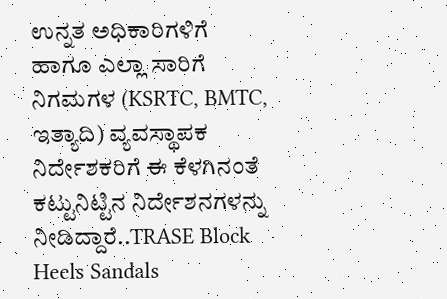ಉನ್ನತ ಅಧಿಕಾರಿಗಳಿಗೆ ಹಾಗೂ ಎಲ್ಲಾ ಸಾರಿಗೆ ನಿಗಮಗಳ (KSRTC, BMTC, ಇತ್ಯಾದಿ) ವ್ಯವಸ್ಥಾಪಕ ನಿರ್ದೇಶಕರಿಗೆ ಈ ಕೆಳಗಿನಂತೆ ಕಟ್ಟುನಿಟ್ಟಿನ ನಿರ್ದೇಶನಗಳನ್ನು ನೀಡಿದ್ದಾರೆ..TRASE Block Heels Sandals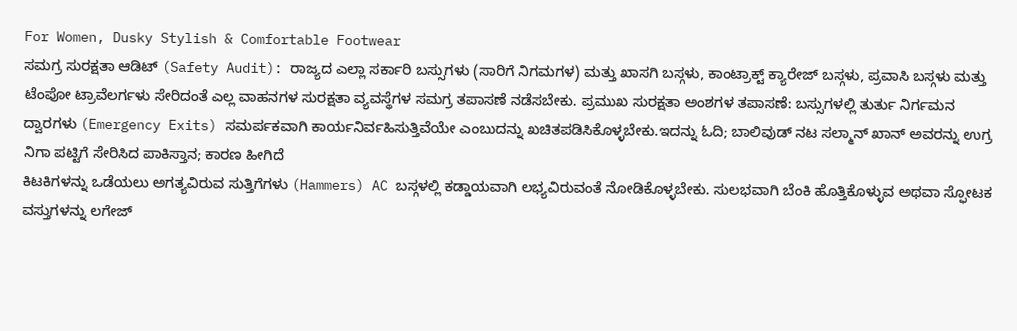For Women, Dusky Stylish & Comfortable Footwear
ಸಮಗ್ರ ಸುರಕ್ಷತಾ ಆಡಿಟ್ (Safety Audit): ರಾಜ್ಯದ ಎಲ್ಲಾ ಸರ್ಕಾರಿ ಬಸ್ಸುಗಳು (ಸಾರಿಗೆ ನಿಗಮಗಳ) ಮತ್ತು ಖಾಸಗಿ ಬಸ್ಗಳು, ಕಾಂಟ್ರಾಕ್ಟ್ ಕ್ಯಾರೇಜ್ ಬಸ್ಗಳು, ಪ್ರವಾಸಿ ಬಸ್ಗಳು ಮತ್ತು ಟೆಂಪೋ ಟ್ರಾವೆಲರ್ಗಳು ಸೇರಿದಂತೆ ಎಲ್ಲ ವಾಹನಗಳ ಸುರಕ್ಷತಾ ವ್ಯವಸ್ಥೆಗಳ ಸಮಗ್ರ ತಪಾಸಣೆ ನಡೆಸಬೇಕು. ಪ್ರಮುಖ ಸುರಕ್ಷತಾ ಅಂಶಗಳ ತಪಾಸಣೆ: ಬಸ್ಸುಗಳಲ್ಲಿ ತುರ್ತು ನಿರ್ಗಮನ ದ್ವಾರಗಳು (Emergency Exits) ಸಮರ್ಪಕವಾಗಿ ಕಾರ್ಯನಿರ್ವಹಿಸುತ್ತಿವೆಯೇ ಎಂಬುದನ್ನು ಖಚಿತಪಡಿಸಿಕೊಳ್ಳಬೇಕು.ಇದನ್ನು ಓದಿ; ಬಾಲಿವುಡ್ ನಟ ಸಲ್ಮಾನ್ ಖಾನ್ ಅವರನ್ನು ಉಗ್ರ ನಿಗಾ ಪಟ್ಟಿಗೆ ಸೇರಿಸಿದ ಪಾಕಿಸ್ತಾನ; ಕಾರಣ ಹೀಗಿದೆ
ಕಿಟಕಿಗಳನ್ನು ಒಡೆಯಲು ಅಗತ್ಯವಿರುವ ಸುತ್ತಿಗೆಗಳು (Hammers) AC ಬಸ್ಗಳಲ್ಲಿ ಕಡ್ಡಾಯವಾಗಿ ಲಭ್ಯವಿರುವಂತೆ ನೋಡಿಕೊಳ್ಳಬೇಕು. ಸುಲಭವಾಗಿ ಬೆಂಕಿ ಹೊತ್ತಿಕೊಳ್ಳುವ ಅಥವಾ ಸ್ಫೋಟಕ ವಸ್ತುಗಳನ್ನು ಲಗೇಜ್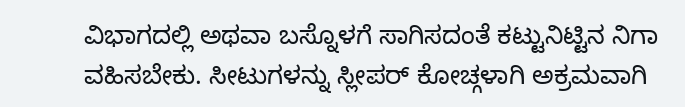ವಿಭಾಗದಲ್ಲಿ ಅಥವಾ ಬಸ್ನೊಳಗೆ ಸಾಗಿಸದಂತೆ ಕಟ್ಟುನಿಟ್ಟಿನ ನಿಗಾ ವಹಿಸಬೇಕು. ಸೀಟುಗಳನ್ನು ಸ್ಲೀಪರ್ ಕೋಚ್ಗಳಾಗಿ ಅಕ್ರಮವಾಗಿ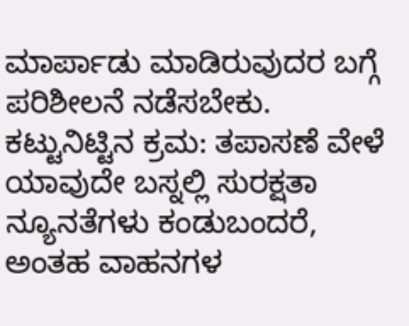ಮಾರ್ಪಾಡು ಮಾಡಿರುವುದರ ಬಗ್ಗೆ ಪರಿಶೀಲನೆ ನಡೆಸಬೇಕು.
ಕಟ್ಟುನಿಟ್ಟಿನ ಕ್ರಮ: ತಪಾಸಣೆ ವೇಳೆ ಯಾವುದೇ ಬಸ್ನಲ್ಲಿ ಸುರಕ್ಷತಾ ನ್ಯೂನತೆಗಳು ಕಂಡುಬಂದರೆ, ಅಂತಹ ವಾಹನಗಳ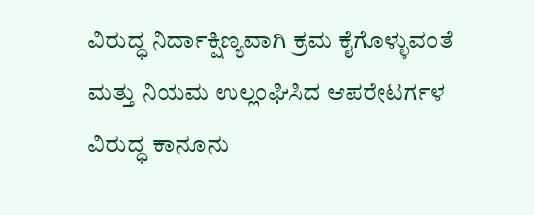ವಿರುದ್ಧ ನಿರ್ದಾಕ್ಷಿಣ್ಯವಾಗಿ ಕ್ರಮ ಕೈಗೊಳ್ಳುವಂತೆ ಮತ್ತು ನಿಯಮ ಉಲ್ಲಂಘಿಸಿದ ಆಪರೇಟರ್ಗಳ ವಿರುದ್ಧ ಕಾನೂನು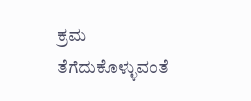ಕ್ರಮ ತೆಗೆದುಕೊಳ್ಳುವಂತೆ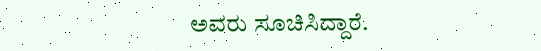ಅವರು ಸೂಚಿಸಿದ್ದಾರೆ.